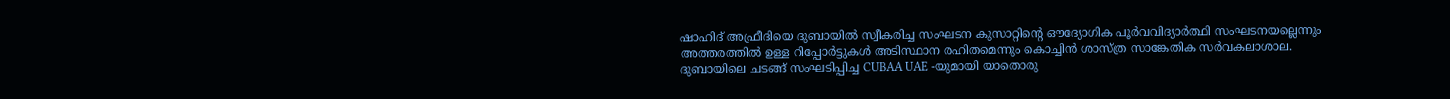ഷാഹിദ് അഫ്രീദിയെ ദുബായിൽ സ്വീകരിച്ച സംഘടന കുസാറ്റിൻ്റെ ഔദ്യോഗിക പൂർവവിദ്യാർത്ഥി സംഘടനയല്ലെന്നും അത്തരത്തിൽ ഉള്ള റിപ്പോർട്ടുകൾ അടിസ്ഥാന രഹിതമെന്നും കൊച്ചിൻ ശാസ്ത്ര സാങ്കേതിക സർവകലാശാല. ദുബായിലെ ചടങ്ങ് സംഘടിപ്പിച്ച CUBAA UAE -യുമായി യാതൊരു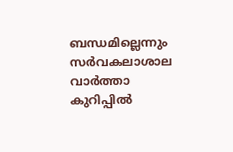ബന്ധമില്ലെന്നും സർവകലാശാല വാർത്താ കുറിപ്പിൽ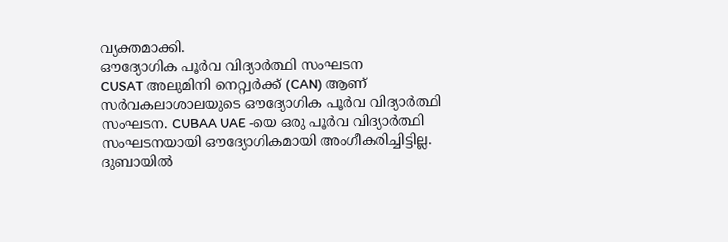വ്യക്തമാക്കി.
ഔദ്യോഗിക പൂർവ വിദ്യാർത്ഥി സംഘടന
CUSAT അലുമിനി നെറ്റ്വർക്ക് (CAN) ആണ് സർവകലാശാലയുടെ ഔദ്യോഗിക പൂർവ വിദ്യാർത്ഥി സംഘടന. CUBAA UAE -യെ ഒരു പൂർവ വിദ്യാർത്ഥി സംഘടനയായി ഔദ്യോഗികമായി അംഗീകരിച്ചിട്ടില്ല. ദുബായിൽ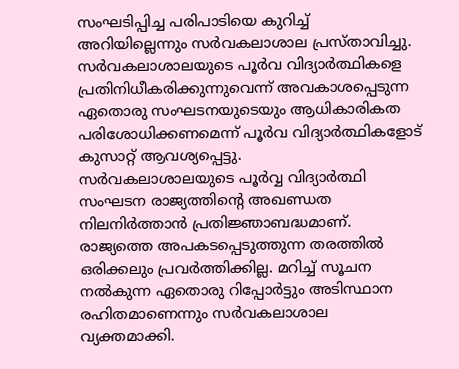സംഘടിപ്പിച്ച പരിപാടിയെ കുറിച്ച് അറിയില്ലെന്നും സർവകലാശാല പ്രസ്താവിച്ചു.
സർവകലാശാലയുടെ പൂർവ വിദ്യാർത്ഥികളെ പ്രതിനിധീകരിക്കുന്നുവെന്ന് അവകാശപ്പെടുന്ന ഏതൊരു സംഘടനയുടെയും ആധികാരികത പരിശോധിക്കണമെന്ന് പൂർവ വിദ്യാർത്ഥികളോട് കുസാറ്റ് ആവശ്യപ്പെട്ടു.
സർവകലാശാലയുടെ പൂർവ്വ വിദ്യാർത്ഥി സംഘടന രാജ്യത്തിൻ്റെ അഖണ്ഡത നിലനിർത്താൻ പ്രതിജ്ഞാബദ്ധമാണ്. രാജ്യത്തെ അപകടപ്പെടുത്തുന്ന തരത്തിൽ ഒരിക്കലും പ്രവർത്തിക്കില്ല. മറിച്ച് സൂചന നൽകുന്ന ഏതൊരു റിപ്പോർട്ടും അടിസ്ഥാന രഹിതമാണെന്നും സർവകലാശാല വ്യക്തമാക്കി.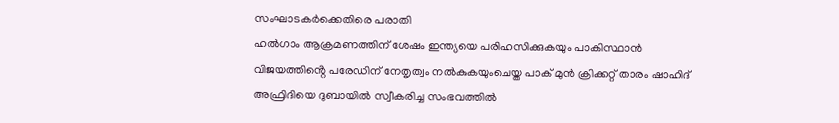സംഘാടകർക്കെതിരെ പരാതി
ഹൽഗാം ആക്രമണത്തിന് ശേഷം ഇന്ത്യയെ പരിഹസിക്കുകയും പാകിസ്ഥാൻ വിജയത്തിൻ്റെ പരേഡിന് നേതൃത്വം നൽകുകയുംചെയ്ത പാക് മുൻ ക്രിക്കറ്റ് താരം ഷാഹിദ് അഫ്രിദിയെ ദുബായിൽ സ്വീകരിച്ച സംഭവത്തിൽ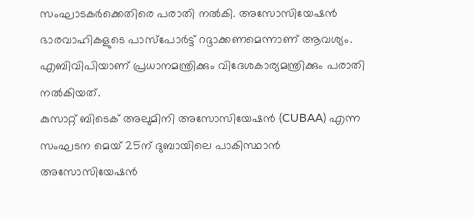സംഘാടകർക്കെതിരെ പരാതി നൽകി. അസോസിയേഷൻ ഭാരവാഹികളുടെ പാസ്പോർട്ട് റദ്ദാക്കണമെന്നാണ് ആവശ്യം. എബിവിപിയാണ് പ്രധാനമന്ത്രിക്കും വിദേശകാര്യമന്ത്രിക്കും പരാതി നൽകിയത്.
കുസാറ്റ് ബിടെക് അലുമിനി അസോസിയേഷൻ (CUBAA) എന്ന സംഘടന മെയ് 25ന് ദുബായിലെ പാകിസ്ഥാൻ അസോസിയേഷൻ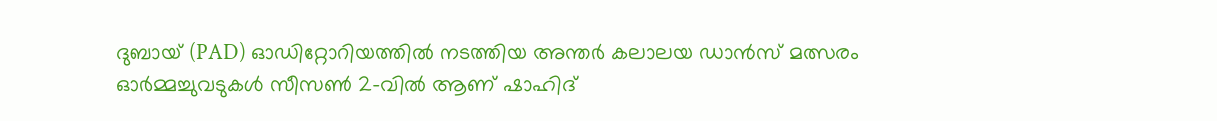ദുബായ് (PAD) ഓഡിറ്റോറിയത്തിൽ നടത്തിയ അന്തർ കലാലയ ഡാൻസ് മത്സരം ഓർമ്മച്ചുവടുകൾ സീസൺ 2-വിൽ ആണ് ഷാഹിദ്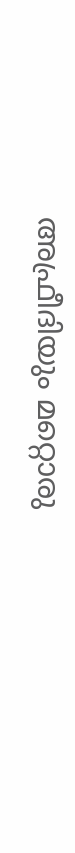അഫ്രീദിയും മറ്റൊരു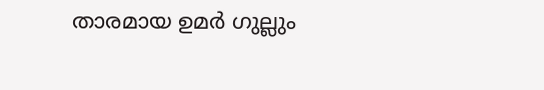താരമായ ഉമർ ഗുല്ലും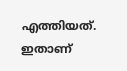എത്തിയത്. ഇതാണ്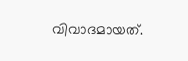വിവാദമായത്.